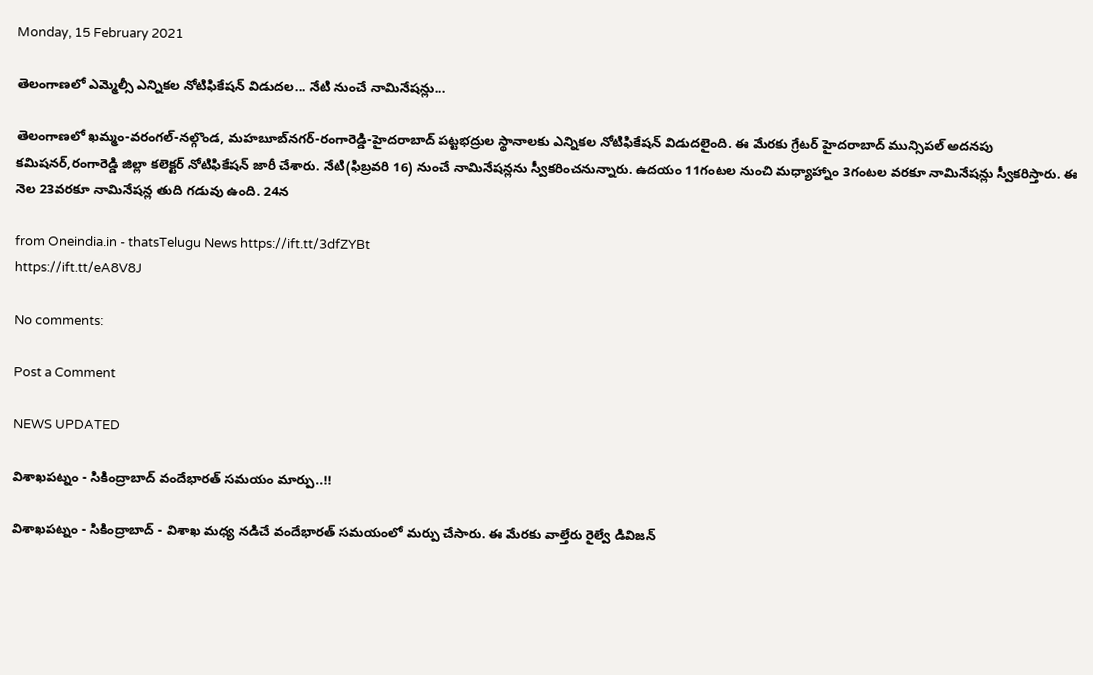Monday, 15 February 2021

తెలంగాణలో ఎమ్మెల్సీ ఎన్నికల నోటిఫికేషన్ విడుదల... నేటి నుంచే నామినేషన్లు...

తెలంగాణలో ఖమ్మం-వరంగల్‌-నల్గొండ, మహబూబ్‌నగర్‌-రంగారెడ్డి-హైదరాబాద్‌ పట్టభద్రుల స్థానాలకు ఎన్నికల నోటిఫికేషన్‌ విడుదలైంది. ఈ మేరకు గ్రేటర్ హైదరాబాద్ మున్సిపల్ అదనపు కమిషనర్,రంగారెడ్డి జిల్లా కలెక్టర్ నోటిఫికేషన్ జారీ చేశారు. నేటి(ఫిబ్రవరి 16) నుంచే నామినేషన్లను స్వీకరించనున్నారు. ఉదయం 11గంటల నుంచి మధ్యాహ్నాం 3గంటల వరకూ నామినేషన్లు స్వీకరిస్తారు. ఈ నెల 23వరకూ నామినేషన్ల తుది గడువు ఉంది. 24న

from Oneindia.in - thatsTelugu News https://ift.tt/3dfZYBt
https://ift.tt/eA8V8J

No comments:

Post a Comment

NEWS UPDATED

విశాఖపట్నం - సికింద్రాబాద్ వందేభారత్ సమయం మార్పు..!!

విశాఖపట్నం - సికింద్రాబాద్ - విశాఖ మధ్య నడిచే వందేభారత్ సమయంలో మర్పు చేసారు. ఈ మేరకు వాల్తేరు రైల్వే డివిజన్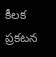కీలక ప్రకటన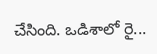చేసింది. ఒడిశాలో రై...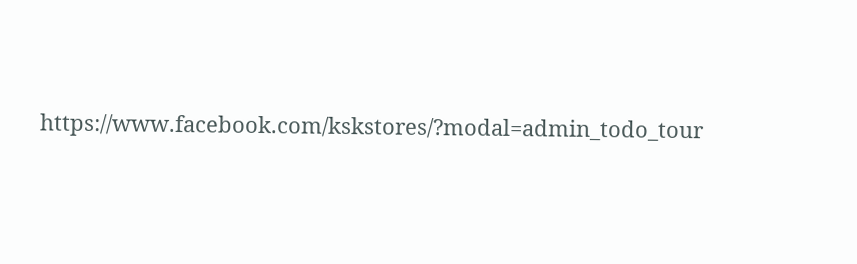https://www.facebook.com/kskstores/?modal=admin_todo_tour